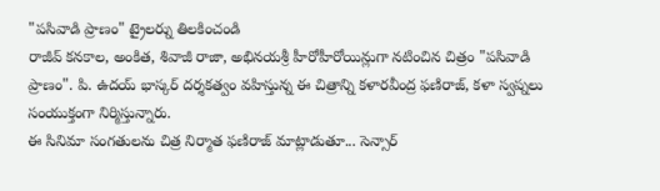"పసివాడి ప్రాణం" ట్రైలర్ను తిలకించండి
రాజీవ్ కనకాల, అంకిత, శివాజీ రాజా, అభినయశ్రీ హీరోహీరోయిన్లుగా నటించిన చిత్రం "పసివాడి ప్రాణం". పి. ఉదయ్ భాస్కర్ దర్శకత్వం వహిస్తున్న ఈ చిత్రాన్ని కళారవీంద్ర ఫణిరాజ్, కళా స్వప్నలు సంయుక్తంగా నిర్మిస్తున్నారు.
ఈ సినిమా సంగతులను చిత్ర నిర్మాత ఫణిరాజ్ మాట్లాడుతూ... సెన్సార్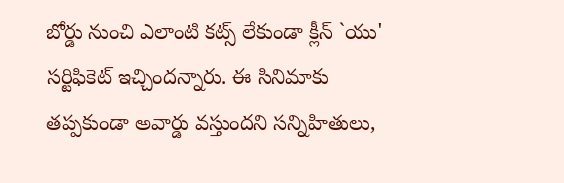బోర్డు నుంచి ఎలాంటి కట్స్ లేకుండా క్లీన్ `యు' సర్టిఫికెట్ ఇచ్చిందన్నారు. ఈ సినిమాకు తప్పకుండా అవార్డు వస్తుందని సన్నిహితులు,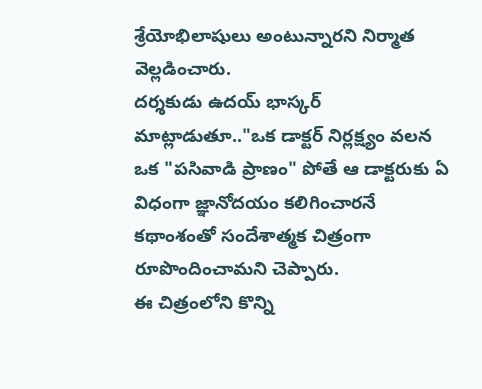శ్రేయోభిలాషులు అంటున్నారని నిర్మాత వెల్లడించారు.
దర్శకుడు ఉదయ్ భాస్కర్ మాట్లాడుతూ.."ఒక డాక్టర్ నిర్లక్ష్యం వలన ఒక "పసివాడి ప్రాణం" పోతే ఆ డాక్టరుకు ఏ విధంగా జ్ఞానోదయం కలిగించారనే కథాంశంతో సందేశాత్మక చిత్రంగా రూపొందించామని చెప్పారు.
ఈ చిత్రంలోని కొన్ని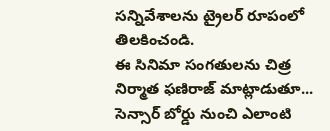సన్నివేశాలను ట్రైలర్ రూపంలో తిలకించండి.
ఈ సినిమా సంగతులను చిత్ర నిర్మాత ఫణిరాజ్ మాట్లాడుతూ... సెన్సార్ బోర్డు నుంచి ఎలాంటి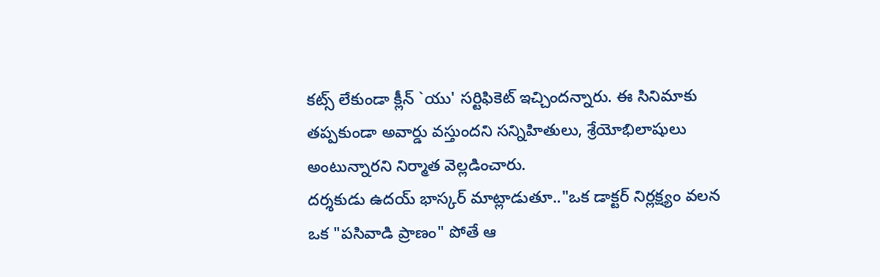కట్స్ లేకుండా క్లీన్ `యు' సర్టిఫికెట్ ఇచ్చిందన్నారు. ఈ సినిమాకు తప్పకుండా అవార్డు వస్తుందని సన్నిహితులు, శ్రేయోభిలాషులు అంటున్నారని నిర్మాత వెల్లడించారు.
దర్శకుడు ఉదయ్ భాస్కర్ మాట్లాడుతూ.."ఒక డాక్టర్ నిర్లక్ష్యం వలన ఒక "పసివాడి ప్రాణం" పోతే ఆ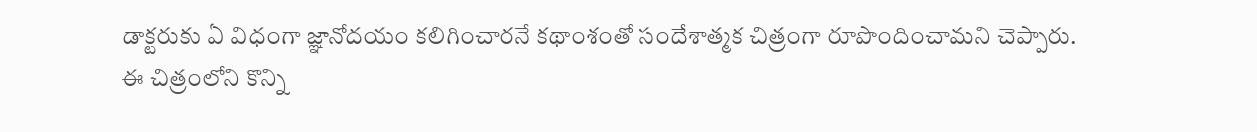డాక్టరుకు ఏ విధంగా జ్ఞానోదయం కలిగించారనే కథాంశంతో సందేశాత్మక చిత్రంగా రూపొందించామని చెప్పారు.
ఈ చిత్రంలోని కొన్ని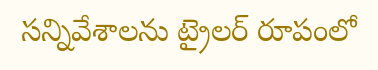సన్నివేశాలను ట్రైలర్ రూపంలో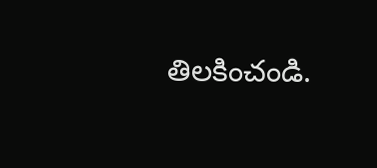తిలకించండి.